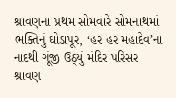શ્રાવણના પ્રથમ સોમવારે સોમનાથમાં ભક્તિનું ઘોડાપૂર, ‘હર હર મહાદેવ’ના નાદથી ગૂંજી ઉઠ્યું મંદિર પરિસર
શ્રાવણ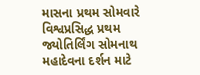માસના પ્રથમ સોમવારે વિશ્વપ્રસિદ્ધ પ્રથમ જ્યોતિર્લિંગ સોમનાથ મહાદેવના દર્શન માટે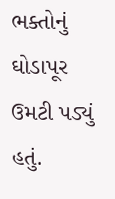ભક્તોનું ઘોડાપૂર ઉમટી પડ્યું હતું.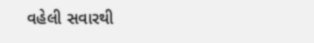વહેલી સવારથી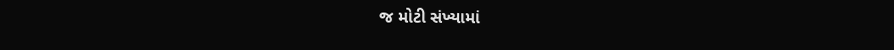જ મોટી સંખ્યામાં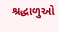શ્રદ્ધાળુઓ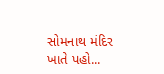સોમનાથ મંદિર ખાતે પહો...